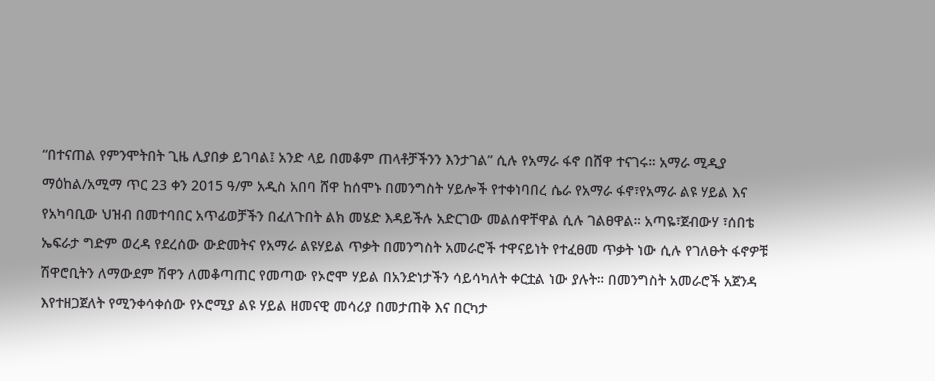“በተናጠል የምንሞትበት ጊዜ ሊያበቃ ይገባል፤ አንድ ላይ በመቆም ጠላቶቻችንን እንታገል” ሲሉ የአማራ ፋኖ በሸዋ ተናገሩ። አማራ ሚዲያ ማዕከል/አሚማ ጥር 23 ቀን 2015 ዓ/ም አዲስ አበባ ሸዋ ከሰሞኑ በመንግስት ሃይሎች የተቀነባበረ ሴራ የአማራ ፋኖ፣የአማራ ልዩ ሃይል እና የአካባቢው ህዝብ በመተባበር አጥፊወቻችን በፈለጉበት ልክ መሄድ እዳይችሉ አድርገው መልሰዋቸዋል ሲሉ ገልፀዋል። አጣዬ፣ጀብውሃ ፣ሰበቴ ኤፍራታ ግድም ወረዳ የደረሰው ውድመትና የአማራ ልዩሃይል ጥቃት በመንግስት አመራሮች ተዋናይነት የተፈፀመ ጥቃት ነው ሲሉ የገለፁት ፋኖዎቹ ሽዋሮቢትን ለማውደም ሽዋን ለመቆጣጠር የመጣው የኦሮሞ ሃይል በአንድነታችን ሳይሳካለት ቀርቷል ነው ያሉት። በመንግስት አመራሮች አጀንዳ እየተዘጋጀለት የሚንቀሳቀሰው የኦሮሚያ ልዩ ሃይል ዘመናዊ መሳሪያ በመታጠቅ እና በርካታ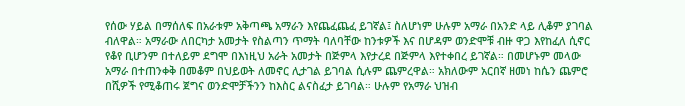የሰው ሃይል በማሰለፍ በአራቱም አቅጣጫ አማራን እየጨፈጨፈ ይገኛል፤ ስለሆነም ሁሉም አማራ በአንድ ላይ ሊቆም ያገባል ብለዋል። አማራው ለበርካታ አመታት የስልጣን ጥማት ባለባቸው ከንቱዎች እና በሆዳም ወንድሞቹ ብዙ ዋጋ እየከፈለ ሲኖር የቆየ ቢሆንም በተለይም ደግሞ በእነዚህ አራት አመታት በጅምላ እየታረደ በጅምላ እየተቀበረ ይገኛል። በመሆኑም መላው አማራ በተጠንቀቅ በመቆም በህይወት ለመኖር ሊታገል ይገባል ሲሉም ጨምረዋል። አክለውም አርበኛ ዘመነ ከሴን ጨምሮ በሺዎች የሚቆጠሩ ጀግና ወንድሞቻችንን ከእስር ልናስፈታ ይገባል። ሁሉም የአማራ ህዝብ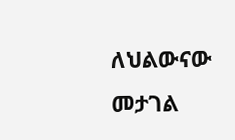ለህልውናው መታገል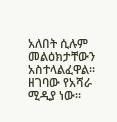አለበት ሲሉም መልዕክታቸውን አስተላልፈዋል። ዘገባው የአሻራ ሚዲያ ነው።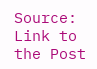Source: Link to the Post